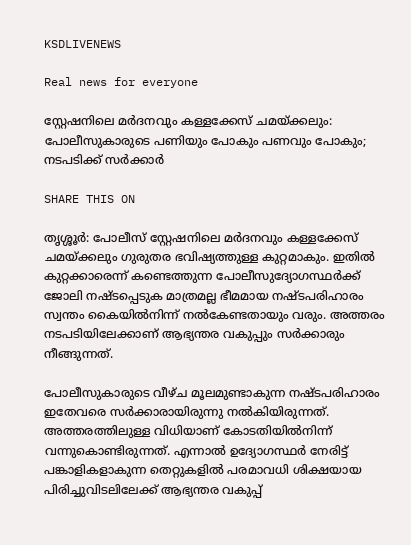KSDLIVENEWS

Real news for everyone

സ്റ്റേഷനിലെ മർദനവും കള്ളക്കേസ് ചമയ്ക്കലും: പോലീസുകാരുടെ പണിയും പോകും പണവും പോകും; നടപടിക്ക് സർക്കാർ

SHARE THIS ON

തൃശ്ശൂര്‍: പോലീസ് സ്റ്റേഷനിലെ മര്‍ദനവും കള്ളക്കേസ് ചമയ്ക്കലും ഗുരുതര ഭവിഷ്യത്തുള്ള കുറ്റമാകും. ഇതില്‍ കുറ്റക്കാരെന്ന് കണ്ടെത്തുന്ന പോലീസുദ്യോഗസ്ഥര്‍ക്ക് ജോലി നഷ്ടപ്പെടുക മാത്രമല്ല ഭീമമായ നഷ്ടപരിഹാരം സ്വന്തം കൈയില്‍നിന്ന് നല്‍കേണ്ടതായും വരും. അത്തരം നടപടിയിലേക്കാണ് ആഭ്യന്തര വകുപ്പും സര്‍ക്കാരും നീങ്ങുന്നത്.

പോലീസുകാരുടെ വീഴ്ച മൂലമുണ്ടാകുന്ന നഷ്ടപരിഹാരം ഇതേവരെ സര്‍ക്കാരായിരുന്നു നല്‍കിയിരുന്നത്. അത്തരത്തിലുള്ള വിധിയാണ് കോടതിയില്‍നിന്ന് വന്നുകൊണ്ടിരുന്നത്. എന്നാല്‍ ഉദ്യോഗസ്ഥര്‍ നേരിട്ട് പങ്കാളികളാകുന്ന തെറ്റുകളില്‍ പരമാവധി ശിക്ഷയായ പിരിച്ചുവിടലിലേക്ക് ആഭ്യന്തര വകുപ്പ്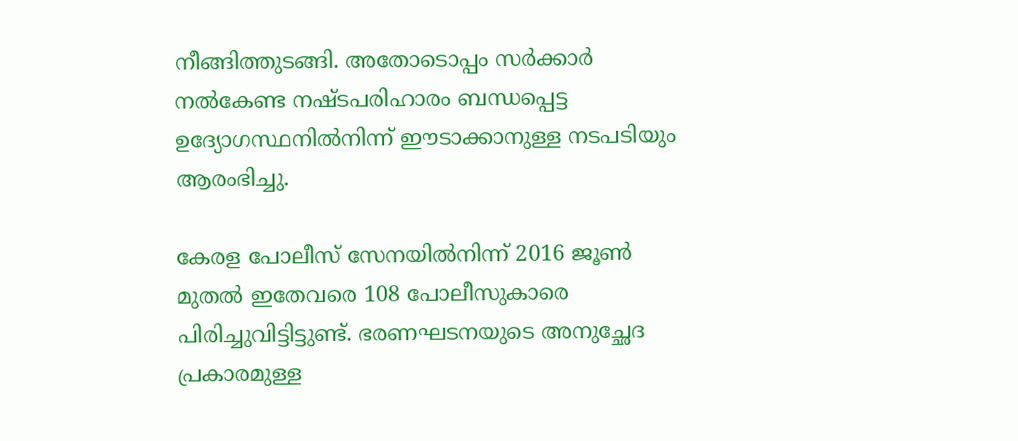നീങ്ങിത്തുടങ്ങി. അതോടൊപ്പം സര്‍ക്കാര്‍ നല്‍കേണ്ട നഷ്ടപരിഹാരം ബന്ധപ്പെട്ട ഉദ്യോഗസ്ഥനില്‍നിന്ന് ഈടാക്കാനുള്ള നടപടിയും ആരംഭിച്ചു.

കേരള പോലീസ് സേനയില്‍നിന്ന് 2016 ജൂണ്‍ മുതല്‍ ഇതേവരെ 108 പോലീസുകാരെ പിരിച്ചുവിട്ടിട്ടുണ്ട്. ഭരണഘടനയുടെ അനുച്ഛേദ പ്രകാരമുള്ള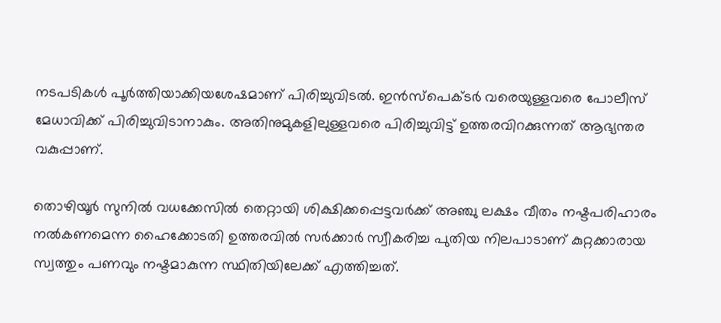നടപടികള്‍ പൂര്‍ത്തിയാക്കിയശേഷമാണ് പിരിച്ചുവിടല്‍. ഇന്‍സ്‌പെക്ടര്‍ വരെയുള്ളവരെ പോലീസ് മേധാവിക്ക് പിരിച്ചുവിടാനാകും. അതിനുമുകളിലുള്ളവരെ പിരിച്ചുവിട്ട് ഉത്തരവിറക്കുന്നത് ആഭ്യന്തര വകുപ്പാണ്.

തൊഴിയൂര്‍ സുനില്‍ വധക്കേസില്‍ തെറ്റായി ശിക്ഷിക്കപ്പെട്ടവര്‍ക്ക് അഞ്ചു ലക്ഷം വീതം നഷ്ടപരിഹാരം നല്‍കണമെന്ന ഹൈക്കോടതി ഉത്തരവില്‍ സര്‍ക്കാര്‍ സ്വീകരിച്ച പുതിയ നിലപാടാണ് കുറ്റക്കാരായ സ്വത്തും പണവും നഷ്ടമാകുന്ന സ്ഥിതിയിലേക്ക് എത്തിച്ചത്.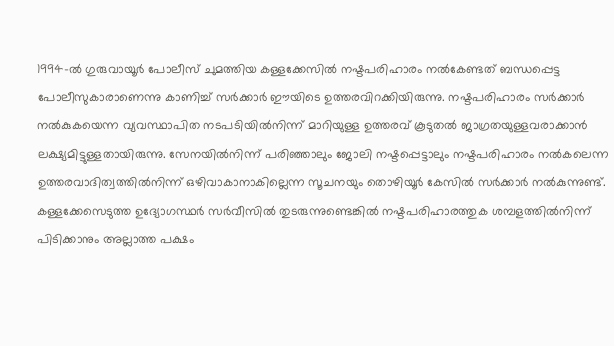1994-ല്‍ ഗുരുവായൂര്‍ പോലീസ് ചുമത്തിയ കള്ളക്കേസില്‍ നഷ്ടപരിഹാരം നല്‍കേണ്ടത് ബന്ധപ്പെട്ട പോലീസുകാരാണെന്നു കാണിച്ച് സര്‍ക്കാര്‍ ഈയിടെ ഉത്തരവിറക്കിയിരുന്നു. നഷ്ടപരിഹാരം സര്‍ക്കാര്‍ നല്‍കുകയെന്ന വ്യവസ്ഥാപിത നടപടിയില്‍നിന്ന് മാറിയുള്ള ഉത്തരവ്‌ കൂടുതല്‍ ജാഗ്രതയുള്ളവരാക്കാന്‍ ലക്ഷ്യമിട്ടുള്ളതായിരുന്നു. സേനയില്‍നിന്ന് പരിഞ്ഞാലും ജോലി നഷ്ടപ്പെട്ടാലും നഷ്ടപരിഹാരം നല്‍കലെന്ന ഉത്തരവാദിത്വത്തില്‍നിന്ന് ഒഴിവാകാനാകില്ലെന്ന സൂചനയും തൊഴിയൂര്‍ കേസില്‍ സര്‍ക്കാര്‍ നല്‍കുന്നുണ്ട്. കള്ളക്കേസെടുത്ത ഉദ്യോഗസ്ഥര്‍ സര്‍വീസില്‍ തുടരുന്നുണ്ടെങ്കില്‍ നഷ്ടപരിഹാരത്തുക ശമ്പളത്തിൽനിന്ന് പിടിക്കാനും അല്ലാത്ത പക്ഷം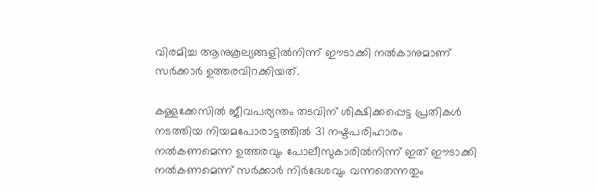വിരമിച്ച ആനുകൂല്യങ്ങളില്‍നിന്ന് ഈടാക്കി നല്‍കാനുമാണ് സര്‍ക്കാര്‍ ഉത്തരവിറക്കിയത്.

കള്ളക്കേസില്‍ ജീവപര്യന്തം തടവിന് ശിക്ഷിക്കപ്പെട്ട പ്രതികള്‍ നടത്തിയ നിയമപോരാട്ടത്തില്‍ 31 നഷ്ടപരിഹാരം നല്‍കണമെന്ന ഉത്തരവും പോലീസുകാരില്‍നിന്ന് ഇത് ഈടാക്കി നല്‍കണമെന്ന് സര്‍ക്കാര്‍ നിര്‍ദേശവും വന്നതെന്നതും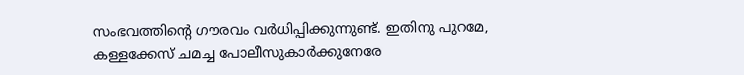സംഭവത്തിന്റെ ഗൗരവം വര്‍ധിപ്പിക്കുന്നുണ്ട്. ഇതിനു പുറമേ, കള്ളക്കേസ് ചമച്ച പോലീസുകാര്‍ക്കുനേരേ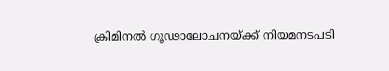ക്രിമിനല്‍ ഗൂഢാലോചനയ്ക്ക് നിയമനടപടി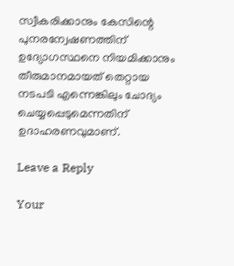സ്വീകരിക്കാനും കേസിന്റെ പുനരന്വേഷണത്തിന് ഉദ്യോഗസ്ഥനെ നിയമിക്കാനും തീരുമാനമായത്‌ തെറ്റായ നടപടി എന്നെങ്കിലും ചോദ്യം ചെയ്യപ്പെടുമെന്നതിന് ഉദാഹരണവുമാണ്.

Leave a Reply

Your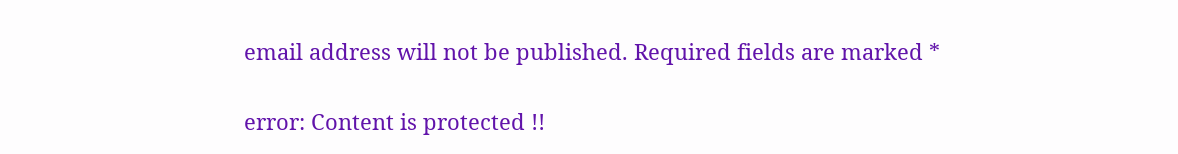email address will not be published. Required fields are marked *

error: Content is protected !!